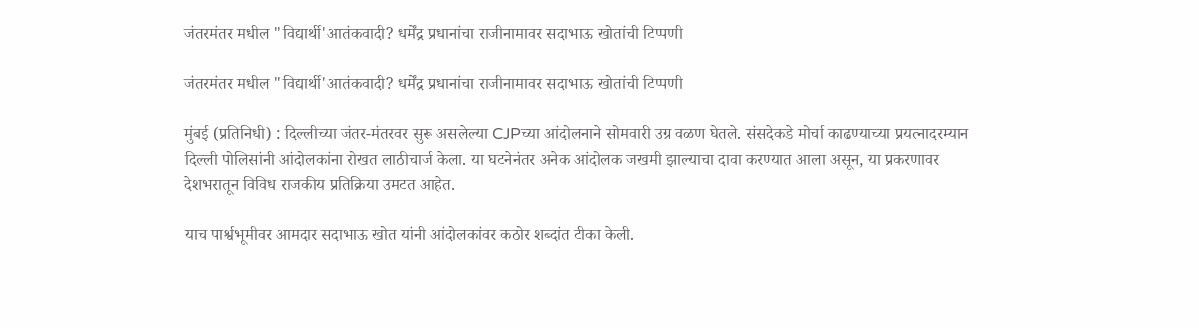जंतरमंतर मधील "विद्यार्थी'आतंकवादी? धर्मेंद्र प्रधानांचा राजीनामावर सदाभाऊ खोतांची टिप्पणी

जंतरमंतर मधील "विद्यार्थी'आतंकवादी? धर्मेंद्र प्रधानांचा राजीनामावर सदाभाऊ खोतांची टिप्पणी

मुंबई (प्रतिनिधी) : दिल्लीच्या जंतर-मंतरवर सुरू असलेल्या CJPच्या आंदोलनाने सोमवारी उग्र वळण घेतले. संसदेकडे मोर्चा काढण्याच्या प्रयत्नादरम्यान दिल्ली पोलिसांनी आंदोलकांना रोखत लाठीचार्ज केला. या घटनेनंतर अनेक आंदोलक जखमी झाल्याचा दावा करण्यात आला असून, या प्रकरणावर देशभरातून विविध राजकीय प्रतिक्रिया उमटत आहेत.

याच पार्श्वभूमीवर आमदार सदाभाऊ खोत यांनी आंदोलकांवर कठोर शब्दांत टीका केली.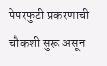पेपरफुटी प्रकरणाची चौकशी सुरू असून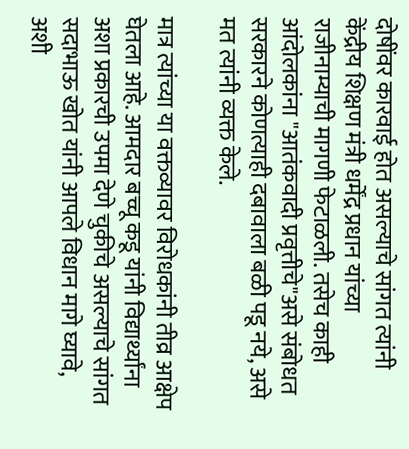दोषींवर कारवाई होत असल्याचे सांगत त्यांनी केंद्रीय शिक्षण मंत्री धर्मेंद्र प्रधान यांच्या राजीनाम्याची मागणी फेटाळली. तसेच काही आंदोलकांना "आतंकवादी प्रवृत्तीचे"असे संबोधत सरकारने कोणत्याही दबावाला बळी पडू नये, असे मत त्यांनी व्यक्त केले.

मात्र त्यांच्या या वक्तव्यावर विरोधकांनी तीव्र आक्षेप घेतला आहे. आमदार बच्चू कडू यांनी विद्यार्थ्यांना अशा प्रकारची उपमा देणे चुकीचे असल्याचे सांगत सदाभाऊ खोत यांनी आपले विधान मागे घ्यावे, अशी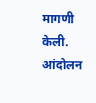मागणी केली. आंदोलन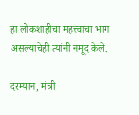हा लोकशाहीचा महत्त्वाचा भाग असल्याचेही त्यांनी नमूद केले.

दरम्यान, मंत्री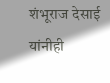शंभूराज देसाई यांनीही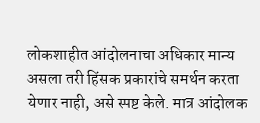लोकशाहीत आंदोलनाचा अधिकार मान्य असला तरी हिंसक प्रकारांचे समर्थन करता येणार नाही, असे स्पष्ट केले. मात्र आंदोलक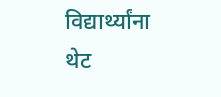विद्यार्थ्यांना थेट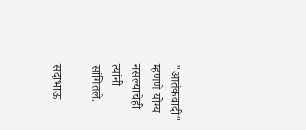"आतंकवादी" म्हणणे योग्य नसल्याचेही त्यांनी सांगितले.

सदाभाऊ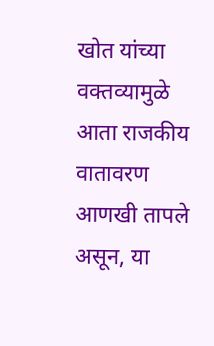खोत यांच्या वक्तव्यामुळे आता राजकीय वातावरण आणखी तापले असून, या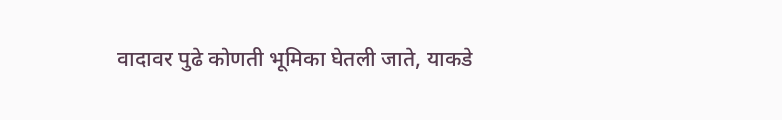वादावर पुढे कोणती भूमिका घेतली जाते, याकडे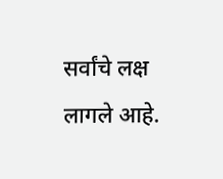सर्वांचे लक्ष लागले आहे.